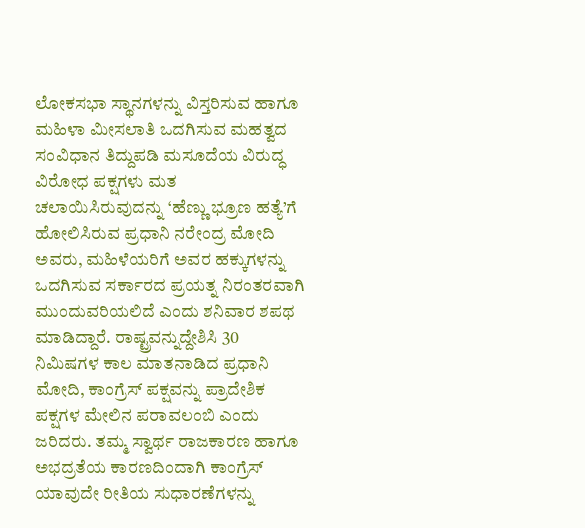ಲೋಕಸಭಾ ಸ್ಥಾನಗಳನ್ನು ವಿಸ್ತರಿಸುವ ಹಾಗೂ ಮಹಿಳಾ ಮೀಸಲಾತಿ ಒದಗಿಸುವ ಮಹತ್ವದ ಸಂವಿಧಾನ ತಿದ್ದುಪಡಿ ಮಸೂದೆಯ ವಿರುದ್ಧ ವಿರೋಧ ಪಕ್ಷಗಳು ಮತ ಚಲಾಯಿಸಿರುವುದನ್ನು ‘ಹೆಣ್ಣು ಭ್ರೂಣ ಹತ್ಯೆ’ಗೆ ಹೋಲಿಸಿರುವ ಪ್ರಧಾನಿ ನರೇಂದ್ರ ಮೋದಿ ಅವರು, ಮಹಿಳೆಯರಿಗೆ ಅವರ ಹಕ್ಕುಗಳನ್ನು ಒದಗಿಸುವ ಸರ್ಕಾರದ ಪ್ರಯತ್ನ ನಿರಂತರವಾಗಿ ಮುಂದುವರಿಯಲಿದೆ ಎಂದು ಶನಿವಾರ ಶಪಥ ಮಾಡಿದ್ದಾರೆ. ರಾಷ್ಟ್ರವನ್ನುದ್ದೇಶಿಸಿ 30 ನಿಮಿಷಗಳ ಕಾಲ ಮಾತನಾಡಿದ ಪ್ರಧಾನಿ ಮೋದಿ, ಕಾಂಗ್ರೆಸ್ ಪಕ್ಷವನ್ನು ಪ್ರಾದೇಶಿಕ ಪಕ್ಷಗಳ ಮೇಲಿನ ಪರಾವಲಂಬಿ ಎಂದು ಜರಿದರು. ತಮ್ಮ ಸ್ವಾರ್ಥ ರಾಜಕಾರಣ ಹಾಗೂ ಅಭದ್ರತೆಯ ಕಾರಣದಿಂದಾಗಿ ಕಾಂಗ್ರೆಸ್ ಯಾವುದೇ ರೀತಿಯ ಸುಧಾರಣೆಗಳನ್ನು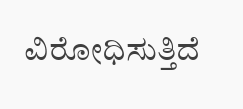ವಿರೋಧಿಸುತ್ತಿದೆ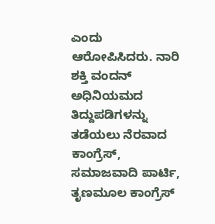ಎಂದು ಆರೋಪಿಸಿದರು. ನಾರಿ ಶಕ್ತಿ ವಂದನ್ ಅಧಿನಿಯಮದ ತಿದ್ದುಪಡಿಗಳನ್ನು ತಡೆಯಲು ನೆರವಾದ ಕಾಂಗ್ರೆಸ್, ಸಮಾಜವಾದಿ ಪಾರ್ಟಿ, ತೃಣಮೂಲ ಕಾಂಗ್ರೆಸ್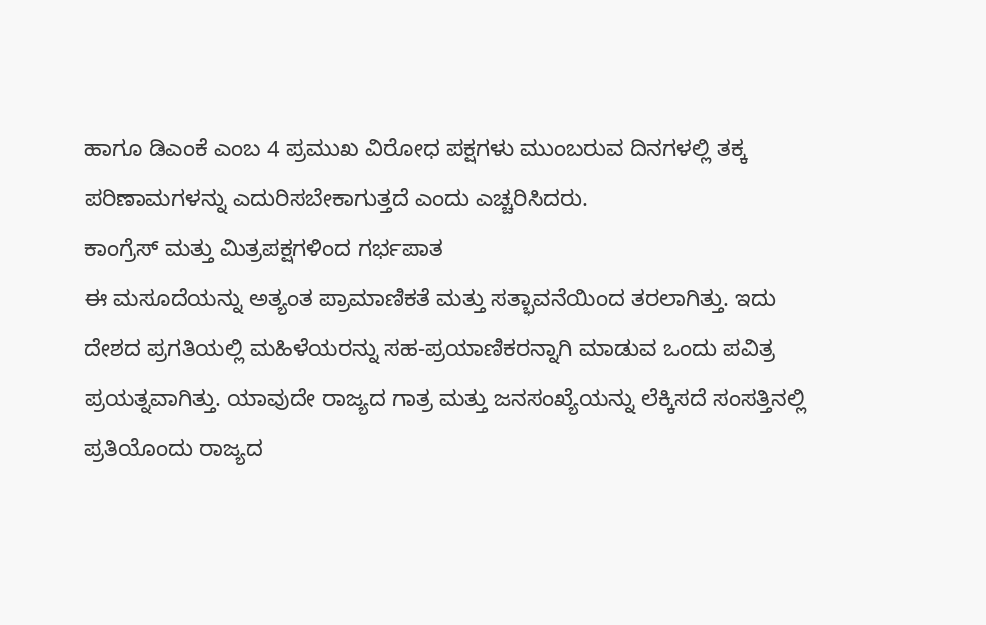ಹಾಗೂ ಡಿಎಂಕೆ ಎಂಬ 4 ಪ್ರಮುಖ ವಿರೋಧ ಪಕ್ಷಗಳು ಮುಂಬರುವ ದಿನಗಳಲ್ಲಿ ತಕ್ಕ ಪರಿಣಾಮಗಳನ್ನು ಎದುರಿಸಬೇಕಾಗುತ್ತದೆ ಎಂದು ಎಚ್ಚರಿಸಿದರು.
ಕಾಂಗ್ರೆಸ್ ಮತ್ತು ಮಿತ್ರಪಕ್ಷಗಳಿಂದ ಗರ್ಭಪಾತ
ಈ ಮಸೂದೆಯನ್ನು ಅತ್ಯಂತ ಪ್ರಾಮಾಣಿಕತೆ ಮತ್ತು ಸತ್ಭಾವನೆಯಿಂದ ತರಲಾಗಿತ್ತು. ಇದು ದೇಶದ ಪ್ರಗತಿಯಲ್ಲಿ ಮಹಿಳೆಯರನ್ನು ಸಹ-ಪ್ರಯಾಣಿಕರನ್ನಾಗಿ ಮಾಡುವ ಒಂದು ಪವಿತ್ರ ಪ್ರಯತ್ನವಾಗಿತ್ತು. ಯಾವುದೇ ರಾಜ್ಯದ ಗಾತ್ರ ಮತ್ತು ಜನಸಂಖ್ಯೆಯನ್ನು ಲೆಕ್ಕಿಸದೆ ಸಂಸತ್ತಿನಲ್ಲಿ ಪ್ರತಿಯೊಂದು ರಾಜ್ಯದ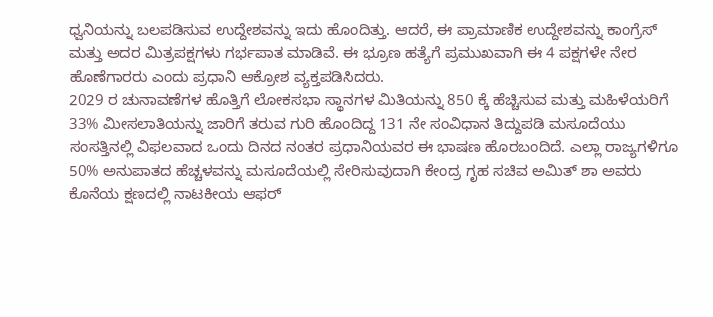ಧ್ವನಿಯನ್ನು ಬಲಪಡಿಸುವ ಉದ್ದೇಶವನ್ನು ಇದು ಹೊಂದಿತ್ತು. ಆದರೆ, ಈ ಪ್ರಾಮಾಣಿಕ ಉದ್ದೇಶವನ್ನು ಕಾಂಗ್ರೆಸ್ ಮತ್ತು ಅದರ ಮಿತ್ರಪಕ್ಷಗಳು ಗರ್ಭಪಾತ ಮಾಡಿವೆ. ಈ ಭ್ರೂಣ ಹತ್ಯೆಗೆ ಪ್ರಮುಖವಾಗಿ ಈ 4 ಪಕ್ಷಗಳೇ ನೇರ ಹೊಣೆಗಾರರು ಎಂದು ಪ್ರಧಾನಿ ಆಕ್ರೋಶ ವ್ಯಕ್ತಪಡಿಸಿದರು.
2029 ರ ಚುನಾವಣೆಗಳ ಹೊತ್ತಿಗೆ ಲೋಕಸಭಾ ಸ್ಥಾನಗಳ ಮಿತಿಯನ್ನು 850 ಕ್ಕೆ ಹೆಚ್ಚಿಸುವ ಮತ್ತು ಮಹಿಳೆಯರಿಗೆ 33% ಮೀಸಲಾತಿಯನ್ನು ಜಾರಿಗೆ ತರುವ ಗುರಿ ಹೊಂದಿದ್ದ 131 ನೇ ಸಂವಿಧಾನ ತಿದ್ದುಪಡಿ ಮಸೂದೆಯು ಸಂಸತ್ತಿನಲ್ಲಿ ವಿಫಲವಾದ ಒಂದು ದಿನದ ನಂತರ ಪ್ರಧಾನಿಯವರ ಈ ಭಾಷಣ ಹೊರಬಂದಿದೆ. ಎಲ್ಲಾ ರಾಜ್ಯಗಳಿಗೂ 50% ಅನುಪಾತದ ಹೆಚ್ಚಳವನ್ನು ಮಸೂದೆಯಲ್ಲಿ ಸೇರಿಸುವುದಾಗಿ ಕೇಂದ್ರ ಗೃಹ ಸಚಿವ ಅಮಿತ್ ಶಾ ಅವರು ಕೊನೆಯ ಕ್ಷಣದಲ್ಲಿ ನಾಟಕೀಯ ಆಫರ್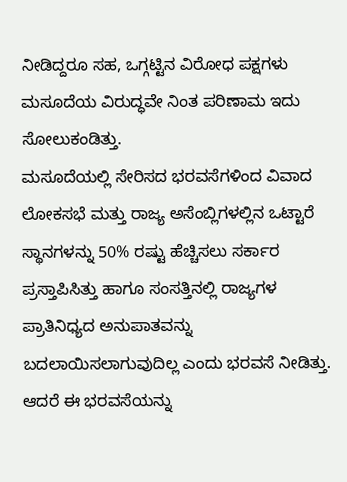ನೀಡಿದ್ದರೂ ಸಹ, ಒಗ್ಗಟ್ಟಿನ ವಿರೋಧ ಪಕ್ಷಗಳು ಮಸೂದೆಯ ವಿರುದ್ಧವೇ ನಿಂತ ಪರಿಣಾಮ ಇದು ಸೋಲುಕಂಡಿತ್ತು.
ಮಸೂದೆಯಲ್ಲಿ ಸೇರಿಸದ ಭರವಸೆಗಳಿಂದ ವಿವಾದ
ಲೋಕಸಭೆ ಮತ್ತು ರಾಜ್ಯ ಅಸೆಂಬ್ಲಿಗಳಲ್ಲಿನ ಒಟ್ಟಾರೆ ಸ್ಥಾನಗಳನ್ನು 50% ರಷ್ಟು ಹೆಚ್ಚಿಸಲು ಸರ್ಕಾರ ಪ್ರಸ್ತಾಪಿಸಿತ್ತು ಹಾಗೂ ಸಂಸತ್ತಿನಲ್ಲಿ ರಾಜ್ಯಗಳ ಪ್ರಾತಿನಿಧ್ಯದ ಅನುಪಾತವನ್ನು ಬದಲಾಯಿಸಲಾಗುವುದಿಲ್ಲ ಎಂದು ಭರವಸೆ ನೀಡಿತ್ತು. ಆದರೆ ಈ ಭರವಸೆಯನ್ನು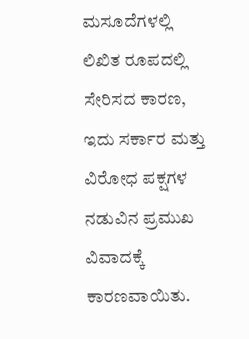ಮಸೂದೆಗಳಲ್ಲಿ ಲಿಖಿತ ರೂಪದಲ್ಲಿ ಸೇರಿಸದ ಕಾರಣ, ಇದು ಸರ್ಕಾರ ಮತ್ತು ವಿರೋಧ ಪಕ್ಷಗಳ ನಡುವಿನ ಪ್ರಮುಖ ವಿವಾದಕ್ಕೆ ಕಾರಣವಾಯಿತು.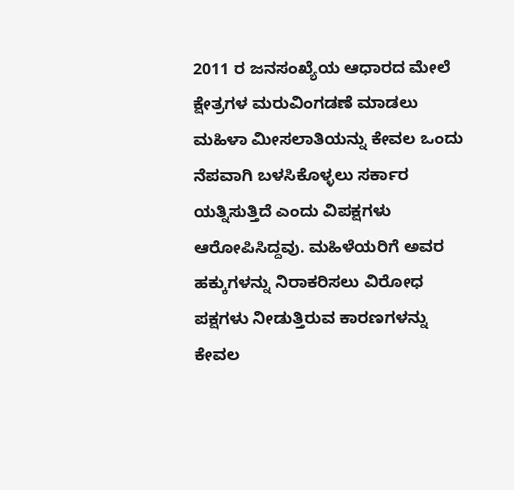2011 ರ ಜನಸಂಖ್ಯೆಯ ಆಧಾರದ ಮೇಲೆ ಕ್ಷೇತ್ರಗಳ ಮರುವಿಂಗಡಣೆ ಮಾಡಲು ಮಹಿಳಾ ಮೀಸಲಾತಿಯನ್ನು ಕೇವಲ ಒಂದು ನೆಪವಾಗಿ ಬಳಸಿಕೊಳ್ಳಲು ಸರ್ಕಾರ ಯತ್ನಿಸುತ್ತಿದೆ ಎಂದು ವಿಪಕ್ಷಗಳು ಆರೋಪಿಸಿದ್ದವು. ಮಹಿಳೆಯರಿಗೆ ಅವರ ಹಕ್ಕುಗಳನ್ನು ನಿರಾಕರಿಸಲು ವಿರೋಧ ಪಕ್ಷಗಳು ನೀಡುತ್ತಿರುವ ಕಾರಣಗಳನ್ನು ಕೇವಲ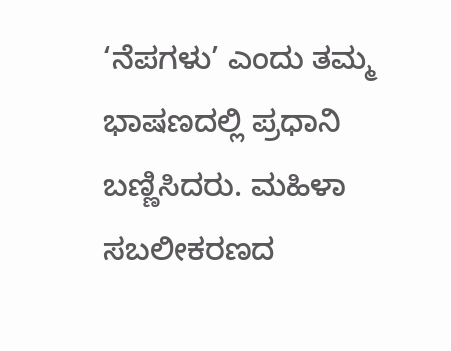‘ನೆಪಗಳು’ ಎಂದು ತಮ್ಮ ಭಾಷಣದಲ್ಲಿ ಪ್ರಧಾನಿ ಬಣ್ಣಿಸಿದರು. ಮಹಿಳಾ ಸಬಲೀಕರಣದ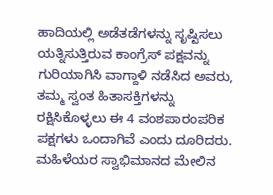ಹಾದಿಯಲ್ಲಿ ಅಡೆತಡೆಗಳನ್ನು ಸೃಷ್ಟಿಸಲು ಯತ್ನಿಸುತ್ತಿರುವ ಕಾಂಗ್ರೆಸ್ ಪಕ್ಷವನ್ನು ಗುರಿಯಾಗಿಸಿ ವಾಗ್ದಾಳಿ ನಡೆಸಿದ ಅವರು, ತಮ್ಮ ಸ್ವಂತ ಹಿತಾಸಕ್ತಿಗಳನ್ನು ರಕ್ಷಿಸಿಕೊಳ್ಳಲು ಈ 4 ವಂಶಪಾರಂಪರಿಕ ಪಕ್ಷಗಳು ಒಂದಾಗಿವೆ ಎಂದು ದೂರಿದರು.
ಮಹಿಳೆಯರ ಸ್ವಾಭಿಮಾನದ ಮೇಲಿನ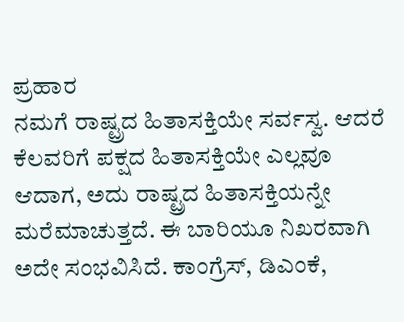ಪ್ರಹಾರ
ನಮಗೆ ರಾಷ್ಟ್ರದ ಹಿತಾಸಕ್ತಿಯೇ ಸರ್ವಸ್ವ. ಆದರೆ ಕೆಲವರಿಗೆ ಪಕ್ಷದ ಹಿತಾಸಕ್ತಿಯೇ ಎಲ್ಲವೂ ಆದಾಗ, ಅದು ರಾಷ್ಟ್ರದ ಹಿತಾಸಕ್ತಿಯನ್ನೇ ಮರೆಮಾಚುತ್ತದೆ. ಈ ಬಾರಿಯೂ ನಿಖರವಾಗಿ ಅದೇ ಸಂಭವಿಸಿದೆ. ಕಾಂಗ್ರೆಸ್, ಡಿಎಂಕೆ,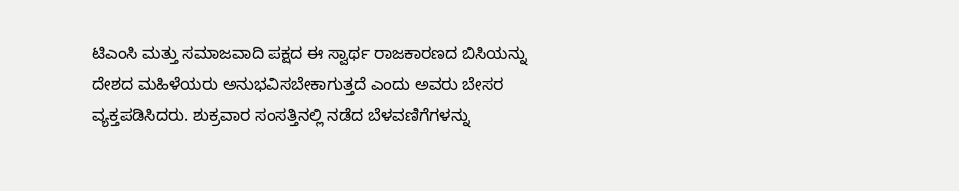ಟಿಎಂಸಿ ಮತ್ತು ಸಮಾಜವಾದಿ ಪಕ್ಷದ ಈ ಸ್ವಾರ್ಥ ರಾಜಕಾರಣದ ಬಿಸಿಯನ್ನು ದೇಶದ ಮಹಿಳೆಯರು ಅನುಭವಿಸಬೇಕಾಗುತ್ತದೆ ಎಂದು ಅವರು ಬೇಸರ ವ್ಯಕ್ತಪಡಿಸಿದರು. ಶುಕ್ರವಾರ ಸಂಸತ್ತಿನಲ್ಲಿ ನಡೆದ ಬೆಳವಣಿಗೆಗಳನ್ನು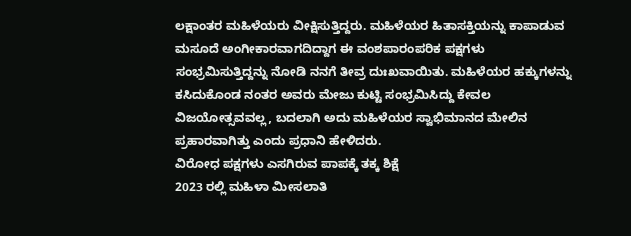ಲಕ್ಷಾಂತರ ಮಹಿಳೆಯರು ವೀಕ್ಷಿಸುತ್ತಿದ್ದರು. ಮಹಿಳೆಯರ ಹಿತಾಸಕ್ತಿಯನ್ನು ಕಾಪಾಡುವ ಮಸೂದೆ ಅಂಗೀಕಾರವಾಗದಿದ್ದಾಗ ಈ ವಂಶಪಾರಂಪರಿಕ ಪಕ್ಷಗಳು ಸಂಭ್ರಮಿಸುತ್ತಿದ್ದನ್ನು ನೋಡಿ ನನಗೆ ತೀವ್ರ ದುಃಖವಾಯಿತು. ಮಹಿಳೆಯರ ಹಕ್ಕುಗಳನ್ನು ಕಸಿದುಕೊಂಡ ನಂತರ ಅವರು ಮೇಜು ಕುಟ್ಟಿ ಸಂಭ್ರಮಿಸಿದ್ದು ಕೇವಲ ವಿಜಯೋತ್ಸವವಲ್ಲ, ಬದಲಾಗಿ ಅದು ಮಹಿಳೆಯರ ಸ್ವಾಭಿಮಾನದ ಮೇಲಿನ ಪ್ರಹಾರವಾಗಿತ್ತು ಎಂದು ಪ್ರಧಾನಿ ಹೇಳಿದರು.
ವಿರೋಧ ಪಕ್ಷಗಳು ಎಸಗಿರುವ ಪಾಪಕ್ಕೆ ತಕ್ಕ ಶಿಕ್ಷೆ
2023 ರಲ್ಲಿ ಮಹಿಳಾ ಮೀಸಲಾತಿ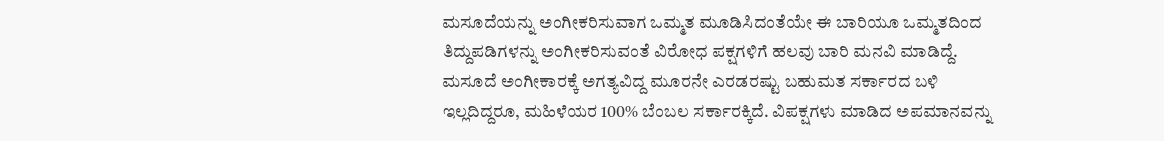ಮಸೂದೆಯನ್ನು ಅಂಗೀಕರಿಸುವಾಗ ಒಮ್ಮತ ಮೂಡಿಸಿದಂತೆಯೇ ಈ ಬಾರಿಯೂ ಒಮ್ಮತದಿಂದ ತಿದ್ದುಪಡಿಗಳನ್ನು ಅಂಗೀಕರಿಸುವಂತೆ ವಿರೋಧ ಪಕ್ಷಗಳಿಗೆ ಹಲವು ಬಾರಿ ಮನವಿ ಮಾಡಿದ್ದೆ. ಮಸೂದೆ ಅಂಗೀಕಾರಕ್ಕೆ ಅಗತ್ಯವಿದ್ದ ಮೂರನೇ ಎರಡರಷ್ಟು ಬಹುಮತ ಸರ್ಕಾರದ ಬಳಿ ಇಲ್ಲದಿದ್ದರೂ, ಮಹಿಳೆಯರ 100% ಬೆಂಬಲ ಸರ್ಕಾರಕ್ಕಿದೆ. ವಿಪಕ್ಷಗಳು ಮಾಡಿದ ಅಪಮಾನವನ್ನು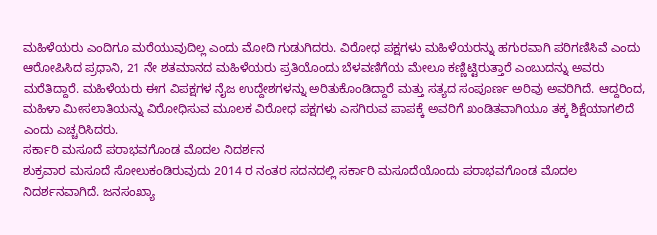ಮಹಿಳೆಯರು ಎಂದಿಗೂ ಮರೆಯುವುದಿಲ್ಲ ಎಂದು ಮೋದಿ ಗುಡುಗಿದರು. ವಿರೋಧ ಪಕ್ಷಗಳು ಮಹಿಳೆಯರನ್ನು ಹಗುರವಾಗಿ ಪರಿಗಣಿಸಿವೆ ಎಂದು ಆರೋಪಿಸಿದ ಪ್ರಧಾನಿ, 21 ನೇ ಶತಮಾನದ ಮಹಿಳೆಯರು ಪ್ರತಿಯೊಂದು ಬೆಳವಣಿಗೆಯ ಮೇಲೂ ಕಣ್ಣಿಟ್ಟಿರುತ್ತಾರೆ ಎಂಬುದನ್ನು ಅವರು ಮರೆತಿದ್ದಾರೆ. ಮಹಿಳೆಯರು ಈಗ ವಿಪಕ್ಷಗಳ ನೈಜ ಉದ್ದೇಶಗಳನ್ನು ಅರಿತುಕೊಂಡಿದ್ದಾರೆ ಮತ್ತು ಸತ್ಯದ ಸಂಪೂರ್ಣ ಅರಿವು ಅವರಿಗಿದೆ. ಆದ್ದರಿಂದ, ಮಹಿಳಾ ಮೀಸಲಾತಿಯನ್ನು ವಿರೋಧಿಸುವ ಮೂಲಕ ವಿರೋಧ ಪಕ್ಷಗಳು ಎಸಗಿರುವ ಪಾಪಕ್ಕೆ ಅವರಿಗೆ ಖಂಡಿತವಾಗಿಯೂ ತಕ್ಕ ಶಿಕ್ಷೆಯಾಗಲಿದೆ ಎಂದು ಎಚ್ಚರಿಸಿದರು.
ಸರ್ಕಾರಿ ಮಸೂದೆ ಪರಾಭವಗೊಂಡ ಮೊದಲ ನಿದರ್ಶನ
ಶುಕ್ರವಾರ ಮಸೂದೆ ಸೋಲುಕಂಡಿರುವುದು 2014 ರ ನಂತರ ಸದನದಲ್ಲಿ ಸರ್ಕಾರಿ ಮಸೂದೆಯೊಂದು ಪರಾಭವಗೊಂಡ ಮೊದಲ ನಿದರ್ಶನವಾಗಿದೆ. ಜನಸಂಖ್ಯಾ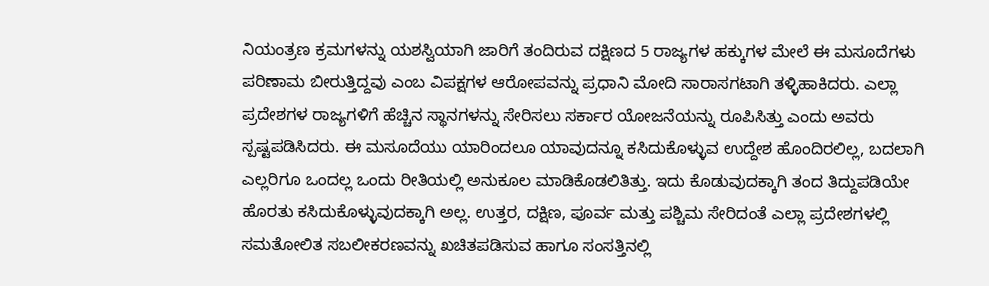ನಿಯಂತ್ರಣ ಕ್ರಮಗಳನ್ನು ಯಶಸ್ವಿಯಾಗಿ ಜಾರಿಗೆ ತಂದಿರುವ ದಕ್ಷಿಣದ 5 ರಾಜ್ಯಗಳ ಹಕ್ಕುಗಳ ಮೇಲೆ ಈ ಮಸೂದೆಗಳು ಪರಿಣಾಮ ಬೀರುತ್ತಿದ್ದವು ಎಂಬ ವಿಪಕ್ಷಗಳ ಆರೋಪವನ್ನು ಪ್ರಧಾನಿ ಮೋದಿ ಸಾರಾಸಗಟಾಗಿ ತಳ್ಳಿಹಾಕಿದರು. ಎಲ್ಲಾ ಪ್ರದೇಶಗಳ ರಾಜ್ಯಗಳಿಗೆ ಹೆಚ್ಚಿನ ಸ್ಥಾನಗಳನ್ನು ಸೇರಿಸಲು ಸರ್ಕಾರ ಯೋಜನೆಯನ್ನು ರೂಪಿಸಿತ್ತು ಎಂದು ಅವರು ಸ್ಪಷ್ಟಪಡಿಸಿದರು. ಈ ಮಸೂದೆಯು ಯಾರಿಂದಲೂ ಯಾವುದನ್ನೂ ಕಸಿದುಕೊಳ್ಳುವ ಉದ್ದೇಶ ಹೊಂದಿರಲಿಲ್ಲ, ಬದಲಾಗಿ ಎಲ್ಲರಿಗೂ ಒಂದಲ್ಲ ಒಂದು ರೀತಿಯಲ್ಲಿ ಅನುಕೂಲ ಮಾಡಿಕೊಡಲಿತಿತ್ತು. ಇದು ಕೊಡುವುದಕ್ಕಾಗಿ ತಂದ ತಿದ್ದುಪಡಿಯೇ ಹೊರತು ಕಸಿದುಕೊಳ್ಳುವುದಕ್ಕಾಗಿ ಅಲ್ಲ. ಉತ್ತರ, ದಕ್ಷಿಣ, ಪೂರ್ವ ಮತ್ತು ಪಶ್ಚಿಮ ಸೇರಿದಂತೆ ಎಲ್ಲಾ ಪ್ರದೇಶಗಳಲ್ಲಿ ಸಮತೋಲಿತ ಸಬಲೀಕರಣವನ್ನು ಖಚಿತಪಡಿಸುವ ಹಾಗೂ ಸಂಸತ್ತಿನಲ್ಲಿ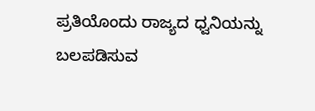ಪ್ರತಿಯೊಂದು ರಾಜ್ಯದ ಧ್ವನಿಯನ್ನು ಬಲಪಡಿಸುವ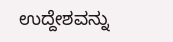ಉದ್ದೇಶವನ್ನು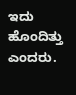ಇದು ಹೊಂದಿತ್ತು ಎಂದರು.